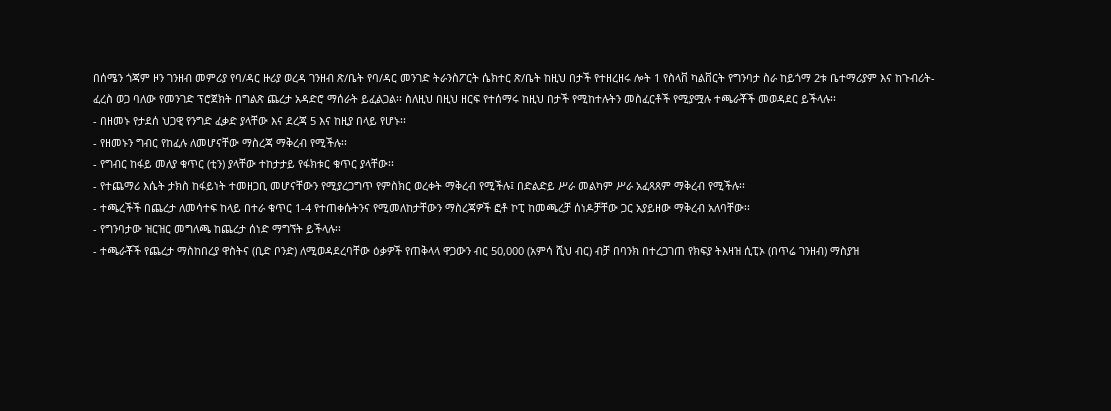በሰሜን ጎጃም ዞን ገንዘብ መምሪያ የባ/ዳር ዙሪያ ወረዳ ገንዘብ ጽ/ቤት የባ/ዳር መንገድ ትራንስፖርት ሴክተር ጽ/ቤት ከዚህ በታች የተዘረዘሩ ሎት 1 የስላቨ ካልቨርት የግንባታ ስራ ከይጎማ 2ቱ ቤተማሪያም እና ከጉብሪት- ፈረስ ወጋ ባለው የመንገድ ፕሮጀክት በግልጽ ጨረታ አዳድሮ ማሰራት ይፈልጋል፡፡ ስለዚህ በዚህ ዘርፍ የተሰማሩ ከዚህ በታች የሚከተሉትን መስፈርቶች የሚያሟሉ ተጫራቾች መወዳደር ይችላሉ፡፡
- በዘመኑ የታደሰ ህጋዊ የንግድ ፈቃድ ያላቸው እና ደረጃ 5 እና ከዚያ በላይ የሆኑ፡፡
- የዘመኑን ግብር የከፈሉ ለመሆናቸው ማስረጃ ማቅረብ የሚችሉ፡፡
- የግብር ከፋይ መለያ ቁጥር (ቲን) ያላቸው ተከታታይ የፋክቱር ቁጥር ያላቸው፡፡
- የተጨማሪ እሴት ታክስ ከፋይነት ተመዘጋቢ መሆናቸውን የሚያረጋግጥ የምስክር ወረቀት ማቅረብ የሚችሉ፤ በድልድይ ሥራ መልካም ሥራ አፈጻጸም ማቅረብ የሚችሉ፡፡
- ተጫረችች በጨረታ ለመሳተፍ ከላይ በተራ ቁጥር 1-4 የተጠቀሱትንና የሚመለከታቸውን ማስረጃዎች ፎቶ ኮፒ ከመጫረቻ ሰነዶቻቸው ጋር አያይዘው ማቅረብ አለባቸው፡፡
- የግንባታው ዝርዝር መግለጫ ከጨረታ ሰነድ ማግኘት ይችላሉ፡፡
- ተጫራቾች የጨረታ ማስከበረያ ዋስትና (ቢድ ቦንድ) ለሚወዳደረባቸው ዕቃዎች የጠቅላላ ዋጋውን ብር 50,000 (አምሳ ሺህ ብር) ብቻ በባንክ በተረጋገጠ የክፍያ ትእዛዝ ሲፒኦ (በጥሬ ገንዘብ) ማስያዝ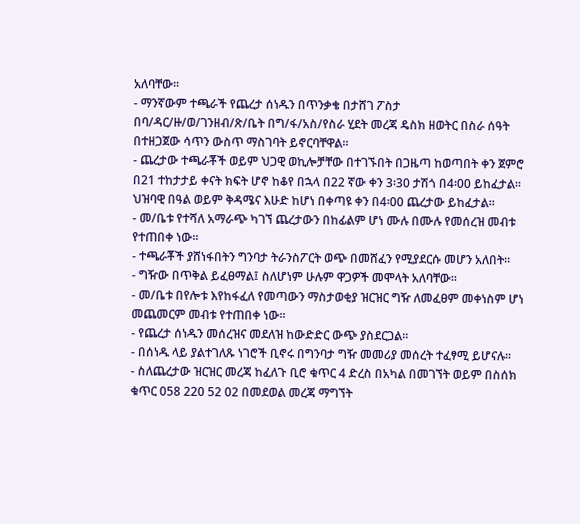አለባቸው፡፡
- ማንኛውም ተጫራች የጨረታ ሰነዱን በጥንቃቄ በታሸገ ፖስታ በባ/ዳር/ዙ/ወ/ገንዘብ/ጽ/ቤት በግ/ፋ/አስ/የስራ ሂደት መረጃ ዴስክ ዘወትር በስራ ሰዓት በተዘጋጀው ሳጥን ውስጥ ማስገባት ይኖርባቸዋል፡፡
- ጨረታው ተጫራቾች ወይም ህጋዊ ወኪሎቻቸው በተገኙበት በጋዜጣ ከወጣበት ቀን ጀምሮ በ21 ተከታታይ ቀናት ክፍት ሆኖ ከቆየ በኋላ በ22 ኛው ቀን 3፡30 ታሽጎ በ4፡00 ይከፈታል፡፡ ህዝባዊ በዓል ወይም ቅዳሜና እሁድ ከሆነ በቀጣዩ ቀን በ4፡00 ጨረታው ይከፈታል፡፡
- መ/ቤቱ የተሻለ አማራጭ ካገኘ ጨረታውን በከፊልም ሆነ ሙሉ በሙሉ የመሰረዝ መብቱ የተጠበቀ ነው፡፡
- ተጫራቾች ያሸነፋበትን ግንባታ ትራንስፖርት ወጭ በመሸፈን የሚያደርሱ መሆን አለበት፡፡
- ግዥው በጥቅል ይፈፀማል፤ ስለሆነም ሁሉም ዋጋዎች መሞላት አለባቸው፡፡
- መ/ቤቱ በየሎቱ እየከፋፈለ የመጣውን ማስታወቂያ ዝርዝር ግዥ ለመፈፀም መቀነስም ሆነ መጨመርም መብቱ የተጠበቀ ነው፡፡
- የጨረታ ሰነዱን መሰረዝና መደለዝ ከውድድር ውጭ ያስደርጋል፡፡
- በሰነዱ ላይ ያልተገለጹ ነገሮች ቢኖሩ በግንባታ ግዥ መመሪያ መሰረት ተፈፃሚ ይሆናሉ፡፡
- ስለጨረታው ዝርዝር መረጃ ከፈለጉ ቢሮ ቁጥር 4 ድረስ በአካል በመገኘት ወይም በስሰክ ቁጥር 058 220 52 02 በመደወል መረጃ ማግኘት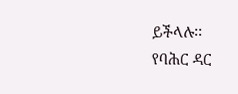ይችላሉ፡፡
የባሕር ዳር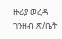ዙሪያ ወረዳ ገንዘብ ጽ/ቤት